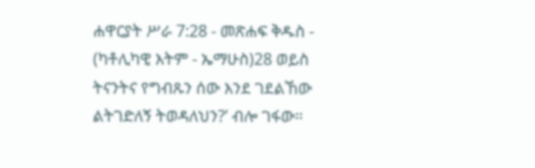ሐዋርያት ሥራ 7:28 - መጽሐፍ ቅዱስ - (ካቶሊካዊ እትም - ኤማሁስ)28 ወይስ ትናንትና የግብጹን ሰው እንደ ገደልኸው ልትገድለኝ ትወዳለህን?’ ብሎ ገፋው።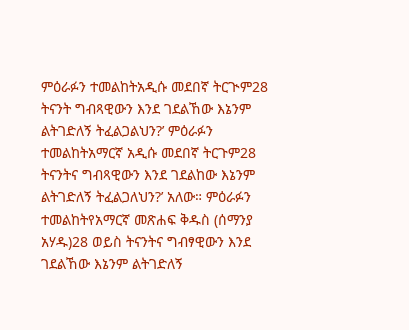ምዕራፉን ተመልከትአዲሱ መደበኛ ትርጒም28 ትናንት ግብጻዊውን እንደ ገደልኸው እኔንም ልትገድለኝ ትፈልጋልህን?’ ምዕራፉን ተመልከትአማርኛ አዲሱ መደበኛ ትርጉም28 ትናንትና ግብጻዊውን እንደ ገደልከው እኔንም ልትገድለኝ ትፈልጋለህን?’ አለው። ምዕራፉን ተመልከትየአማርኛ መጽሐፍ ቅዱስ (ሰማንያ አሃዱ)28 ወይስ ትናንትና ግብፃዊውን እንደ ገደልኸው እኔንም ልትገድለኝ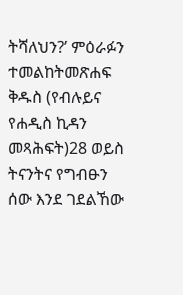ትሻለህን?’ ምዕራፉን ተመልከትመጽሐፍ ቅዱስ (የብሉይና የሐዲስ ኪዳን መጻሕፍት)28 ወይስ ትናንትና የግብፁን ሰው እንደ ገደልኸው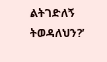ልትገድለኝ ትወዳለህን?’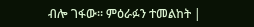ብሎ ገፋው። ምዕራፉን ተመልከት |